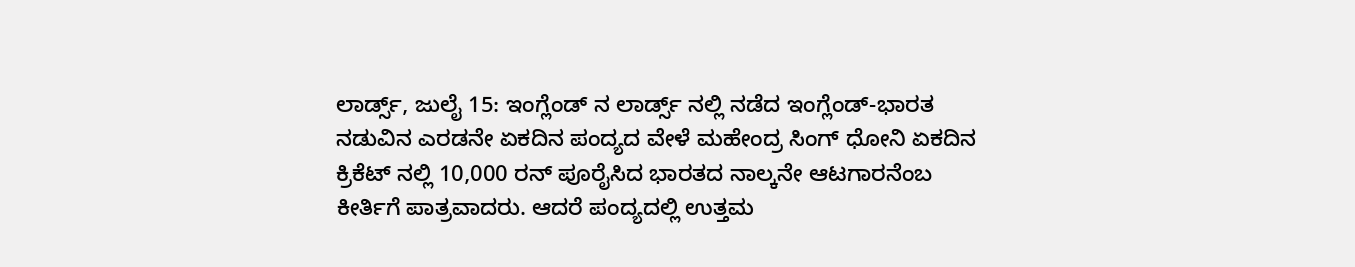ಲಾರ್ಡ್ಸ್, ಜುಲೈ 15: ಇಂಗ್ಲೆಂಡ್ ನ ಲಾರ್ಡ್ಸ್ ನಲ್ಲಿ ನಡೆದ ಇಂಗ್ಲೆಂಡ್-ಭಾರತ ನಡುವಿನ ಎರಡನೇ ಏಕದಿನ ಪಂದ್ಯದ ವೇಳೆ ಮಹೇಂದ್ರ ಸಿಂಗ್ ಧೋನಿ ಏಕದಿನ ಕ್ರಿಕೆಟ್ ನಲ್ಲಿ 10,000 ರನ್ ಪೂರೈಸಿದ ಭಾರತದ ನಾಲ್ಕನೇ ಆಟಗಾರನೆಂಬ ಕೀರ್ತಿಗೆ ಪಾತ್ರವಾದರು. ಆದರೆ ಪಂದ್ಯದಲ್ಲಿ ಉತ್ತಮ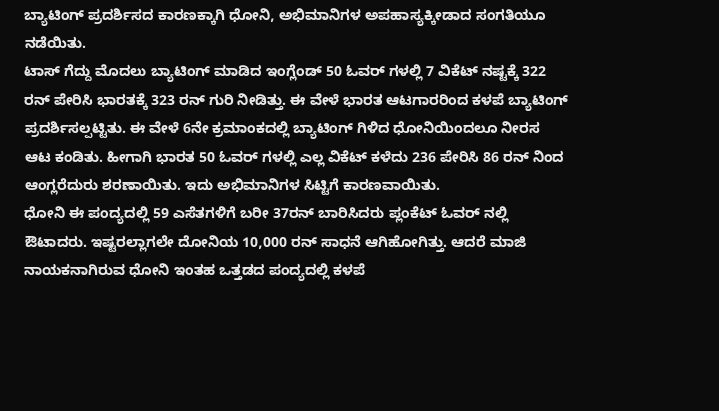ಬ್ಯಾಟಿಂಗ್ ಪ್ರದರ್ಶಿಸದ ಕಾರಣಕ್ಕಾಗಿ ಧೋನಿ, ಅಭಿಮಾನಿಗಳ ಅಪಹಾಸ್ಯಕ್ಕೀಡಾದ ಸಂಗತಿಯೂ ನಡೆಯಿತು.
ಟಾಸ್ ಗೆದ್ದು ಮೊದಲು ಬ್ಯಾಟಿಂಗ್ ಮಾಡಿದ ಇಂಗ್ಲೆಂಡ್ 50 ಓವರ್ ಗಳಲ್ಲಿ 7 ವಿಕೆಟ್ ನಷ್ಟಕ್ಕೆ 322 ರನ್ ಪೇರಿಸಿ ಭಾರತಕ್ಕೆ 323 ರನ್ ಗುರಿ ನೀಡಿತ್ತು. ಈ ವೇಳೆ ಭಾರತ ಆಟಗಾರರಿಂದ ಕಳಪೆ ಬ್ಯಾಟಿಂಗ್ ಪ್ರದರ್ಶಿಸಲ್ಪಟ್ಟಿತು. ಈ ವೇಳೆ 6ನೇ ಕ್ರಮಾಂಕದಲ್ಲಿ ಬ್ಯಾಟಿಂಗ್ ಗಿಳಿದ ಧೋನಿಯಿಂದಲೂ ನೀರಸ ಆಟ ಕಂಡಿತು. ಹೀಗಾಗಿ ಭಾರತ 50 ಓವರ್ ಗಳಲ್ಲಿ ಎಲ್ಲ ವಿಕೆಟ್ ಕಳೆದು 236 ಪೇರಿಸಿ 86 ರನ್ ನಿಂದ ಆಂಗ್ಲರೆದುರು ಶರಣಾಯಿತು. ಇದು ಅಭಿಮಾನಿಗಳ ಸಿಟ್ಟಿಗೆ ಕಾರಣವಾಯಿತು.
ಧೋನಿ ಈ ಪಂದ್ಯದಲ್ಲಿ 59 ಎಸೆತಗಳಿಗೆ ಬರೀ 37ರನ್ ಬಾರಿಸಿದರು ಪ್ಲಂಕೆಟ್ ಓವರ್ ನಲ್ಲಿ ಔಟಾದರು. ಇಷ್ಟರಲ್ಲಾಗಲೇ ದೋನಿಯ 10,000 ರನ್ ಸಾಧನೆ ಆಗಿಹೋಗಿತ್ತು. ಆದರೆ ಮಾಜಿ ನಾಯಕನಾಗಿರುವ ಧೋನಿ ಇಂತಹ ಒತ್ತಡದ ಪಂದ್ಯದಲ್ಲಿ ಕಳಪೆ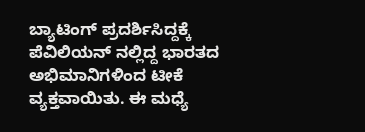ಬ್ಯಾಟಿಂಗ್ ಪ್ರದರ್ಶಿಸಿದ್ದಕ್ಕೆ ಪೆವಿಲಿಯನ್ ನಲ್ಲಿದ್ದ ಭಾರತದ ಅಭಿಮಾನಿಗಳಿಂದ ಟೀಕೆ ವ್ಯಕ್ತವಾಯಿತು. ಈ ಮಧ್ಯೆ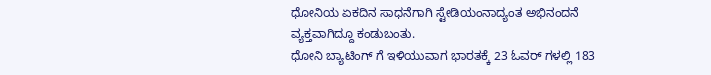ಧೋನಿಯ ಏಕದಿನ ಸಾಧನೆಗಾಗಿ ಸ್ಟೇಡಿಯಂನಾದ್ಯಂತ ಅಭಿನಂದನೆ ವ್ಯಕ್ತವಾಗಿದ್ದೂ ಕಂಡುಬಂತು.
ಧೋನಿ ಬ್ಯಾಟಿಂಗ್ ಗೆ ಇಳಿಯುವಾಗ ಭಾರತಕ್ಕೆ 23 ಓವರ್ ಗಳಲ್ಲಿ 183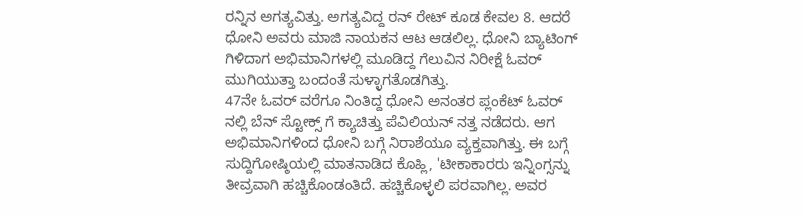ರನ್ನಿನ ಅಗತ್ಯವಿತ್ತು. ಅಗತ್ಯವಿದ್ದ ರನ್ ರೇಟ್ ಕೂಡ ಕೇವಲ 8. ಆದರೆ ಧೋನಿ ಅವರು ಮಾಜಿ ನಾಯಕನ ಆಟ ಆಡಲಿಲ್ಲ. ಧೋನಿ ಬ್ಯಾಟಿಂಗ್ ಗಿಳಿದಾಗ ಅಭಿಮಾನಿಗಳಲ್ಲಿ ಮೂಡಿದ್ದ ಗೆಲುವಿನ ನಿರೀಕ್ಷೆ ಓವರ್ ಮುಗಿಯುತ್ತಾ ಬಂದಂತೆ ಸುಳ್ಳಾಗತೊಡಗಿತ್ತು.
47ನೇ ಓವರ್ ವರೆಗೂ ನಿಂತಿದ್ದ ಧೋನಿ ಅನಂತರ ಪ್ಲಂಕೆಟ್ ಓವರ್ ನಲ್ಲಿ ಬೆನ್ ಸ್ಟೋಕ್ಸ್ ಗೆ ಕ್ಯಾಚಿತ್ತು ಪೆವಿಲಿಯನ್ ನತ್ತ ನಡೆದರು. ಆಗ ಅಭಿಮಾನಿಗಳಿಂದ ಧೋನಿ ಬಗ್ಗೆ ನಿರಾಶೆಯೂ ವ್ಯಕ್ತವಾಗಿತ್ತು. ಈ ಬಗ್ಗೆ ಸುದ್ದಿಗೋಷ್ಠಿಯಲ್ಲಿ ಮಾತನಾಡಿದ ಕೊಹ್ಲಿ, 'ಟೀಕಾಕಾರರು ಇನ್ನಿಂಗ್ಸನ್ನು ತೀವ್ರವಾಗಿ ಹಚ್ಚಿಕೊಂಡಂತಿದೆ. ಹಚ್ಚಿಕೊಳ್ಳಲಿ ಪರವಾಗಿಲ್ಲ. ಅವರ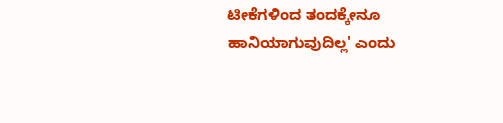ಟೀಕೆಗಳಿಂದ ತಂದಕ್ಕೇನೂ ಹಾನಿಯಾಗುವುದಿಲ್ಲ' ಎಂದು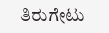ತಿರುಗೇಟು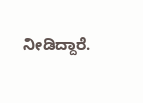ನೀಡಿದ್ದಾರೆ.